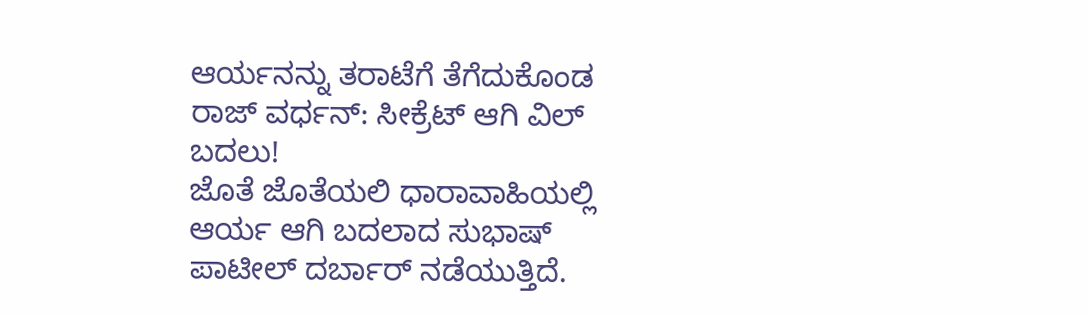ಆರ್ಯನನ್ನು ತರಾಟೆಗೆ ತೆಗೆದುಕೊಂಡ ರಾಜ್ ವರ್ಧನ್: ಸೀಕ್ರೆಟ್ ಆಗಿ ವಿಲ್ ಬದಲು!
ಜೊತೆ ಜೊತೆಯಲಿ ಧಾರಾವಾಹಿಯಲ್ಲಿ ಆರ್ಯ ಆಗಿ ಬದಲಾದ ಸುಭಾಷ್ ಪಾಟೀಲ್ ದರ್ಬಾರ್ ನಡೆಯುತ್ತಿದೆ.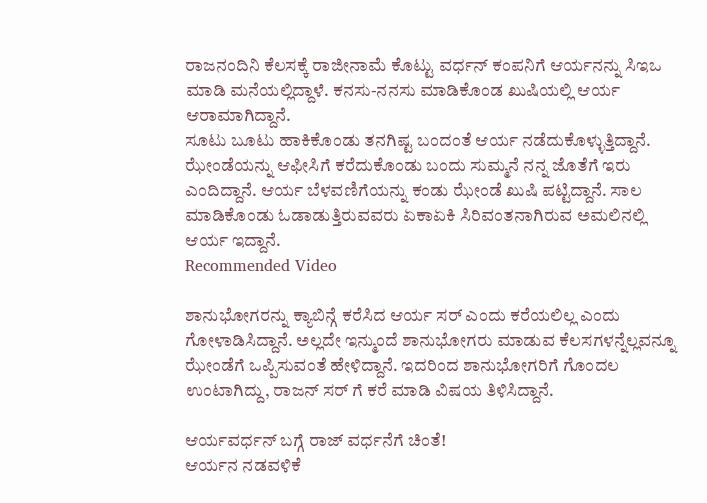ರಾಜನಂದಿನಿ ಕೆಲಸಕ್ಕೆ ರಾಜೀನಾಮೆ ಕೊಟ್ಟು ವರ್ಧನ್ ಕಂಪನಿಗೆ ಆರ್ಯನನ್ನು ಸಿಇಒ ಮಾಡಿ ಮನೆಯಲ್ಲಿದ್ದಾಳೆ. ಕನಸು-ನನಸು ಮಾಡಿಕೊಂಡ ಖುಷಿಯಲ್ಲಿ ಆರ್ಯ ಆರಾಮಾಗಿದ್ದಾನೆ.
ಸೂಟು ಬೂಟು ಹಾಕಿಕೊಂಡು ತನಗಿಷ್ಟ ಬಂದಂತೆ ಆರ್ಯ ನಡೆದುಕೊಳ್ಳುತ್ತಿದ್ದಾನೆ. ಝೇಂಡೆಯನ್ನು ಆಫೀಸಿಗೆ ಕರೆದುಕೊಂಡು ಬಂದು ಸುಮ್ಮನೆ ನನ್ನ ಜೊತೆಗೆ ಇರು ಎಂದಿದ್ದಾನೆ. ಆರ್ಯ ಬೆಳವಣಿಗೆಯನ್ನು ಕಂಡು ಝೇಂಡೆ ಖುಷಿ ಪಟ್ಟಿದ್ದಾನೆ. ಸಾಲ ಮಾಡಿಕೊಂಡು ಓಡಾಡುತ್ತಿರುವವರು ಏಕಾಏಕಿ ಸಿರಿವಂತನಾಗಿರುವ ಅಮಲಿನಲ್ಲಿ ಆರ್ಯ ಇದ್ದಾನೆ.
Recommended Video

ಶಾನುಭೋಗರನ್ನು ಕ್ಯಾಬಿನ್ಗೆ ಕರೆಸಿದ ಆರ್ಯ ಸರ್ ಎಂದು ಕರೆಯಲಿಲ್ಲ ಎಂದು ಗೋಳಾಡಿಸಿದ್ದಾನೆ. ಅಲ್ಲದೇ ಇನ್ಮುಂದೆ ಶಾನುಭೋಗರು ಮಾಡುವ ಕೆಲಸಗಳನ್ನೆಲ್ಲವನ್ನೂ ಝೇಂಡೆಗೆ ಒಪ್ಪಿಸುವಂತೆ ಹೇಳಿದ್ದಾನೆ. ಇದರಿಂದ ಶಾನುಭೋಗರಿಗೆ ಗೊಂದಲ ಉಂಟಾಗಿದ್ದು, ರಾಜನ್ ಸರ್ ಗೆ ಕರೆ ಮಾಡಿ ವಿಷಯ ತಿಳಿಸಿದ್ದಾನೆ.

ಆರ್ಯವರ್ಧನ್ ಬಗ್ಗೆ ರಾಜ್ ವರ್ಧನೆಗೆ ಚಿಂತೆ!
ಆರ್ಯನ ನಡವಳಿಕೆ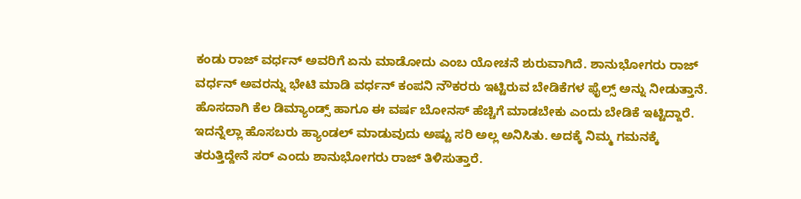ಕಂಡು ರಾಜ್ ವರ್ಧನ್ ಅವರಿಗೆ ಏನು ಮಾಡೋದು ಎಂಬ ಯೋಚನೆ ಶುರುವಾಗಿದೆ. ಶಾನುಭೋಗರು ರಾಜ್ ವರ್ಧನ್ ಅವರನ್ನು ಭೇಟಿ ಮಾಡಿ ವರ್ಧನ್ ಕಂಪನಿ ನೌಕರರು ಇಟ್ಟಿರುವ ಬೇಡಿಕೆಗಳ ಫೈಲ್ಸ್ ಅನ್ನು ನೀಡುತ್ತಾನೆ. ಹೊಸದಾಗಿ ಕೆಲ ಡಿಮ್ಯಾಂಡ್ಸ್ ಹಾಗೂ ಈ ವರ್ಷ ಬೋನಸ್ ಹೆಚ್ಚಿಗೆ ಮಾಡಬೇಕು ಎಂದು ಬೇಡಿಕೆ ಇಟ್ಟಿದ್ದಾರೆ. ಇದನ್ನೆಲ್ಲಾ ಹೊಸಬರು ಹ್ಯಾಂಡಲ್ ಮಾಡುವುದು ಅಷ್ಟು ಸರಿ ಅಲ್ಲ ಅನಿಸಿತು. ಅದಕ್ಕೆ ನಿಮ್ಮ ಗಮನಕ್ಕೆ ತರುತ್ತಿದ್ದೇನೆ ಸರ್ ಎಂದು ಶಾನುಭೋಗರು ರಾಜ್ ತಿಳಿಸುತ್ತಾರೆ.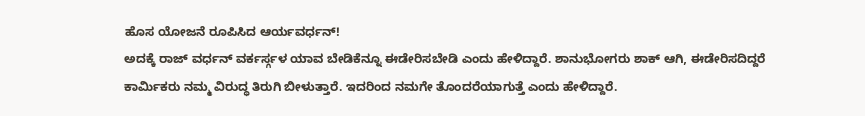ಹೊಸ ಯೋಜನೆ ರೂಪಿಸಿದ ಆರ್ಯವರ್ಧನ್!
ಅದಕ್ಕೆ ರಾಜ್ ವರ್ಧನ್ ವರ್ಕರ್ಸ್ಗಳ ಯಾವ ಬೇಡಿಕೆನ್ನೂ ಈಡೇರಿಸಬೇಡಿ ಎಂದು ಹೇಳಿದ್ದಾರೆ. ಶಾನುಭೋಗರು ಶಾಕ್ ಆಗಿ, ಈಡೇರಿಸದಿದ್ದರೆ ಕಾರ್ಮಿಕರು ನಮ್ಮ ವಿರುದ್ಧ ತಿರುಗಿ ಬೀಳುತ್ತಾರೆ. ಇದರಿಂದ ನಮಗೇ ತೊಂದರೆಯಾಗುತ್ತೆ ಎಂದು ಹೇಳಿದ್ದಾರೆ.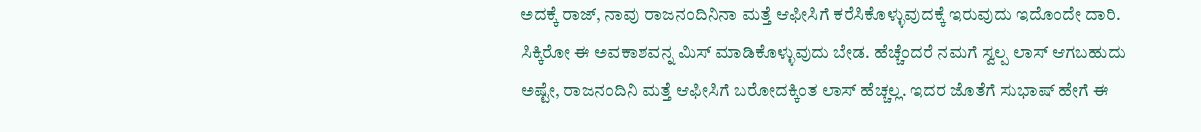ಅದಕ್ಕೆ ರಾಜ್, ನಾವು ರಾಜನಂದಿನಿನಾ ಮತ್ತೆ ಆಫೀಸಿಗೆ ಕರೆಸಿಕೊಳ್ಳುವುದಕ್ಕೆ ಇರುವುದು ಇದೊಂದೇ ದಾರಿ. ಸಿಕ್ಕಿರೋ ಈ ಅವಕಾಶವನ್ನ ಮಿಸ್ ಮಾಡಿಕೊಳ್ಳುವುದು ಬೇಡ. ಹೆಚ್ಚೆಂದರೆ ನಮಗೆ ಸ್ವಲ್ಪ ಲಾಸ್ ಆಗಬಹುದು ಅಷ್ಟೇ, ರಾಜನಂದಿನಿ ಮತ್ತೆ ಆಫೀಸಿಗೆ ಬರೋದಕ್ಕಿಂತ ಲಾಸ್ ಹೆಚ್ಚಲ್ಲ. ಇದರ ಜೊತೆಗೆ ಸುಭಾಷ್ ಹೇಗೆ ಈ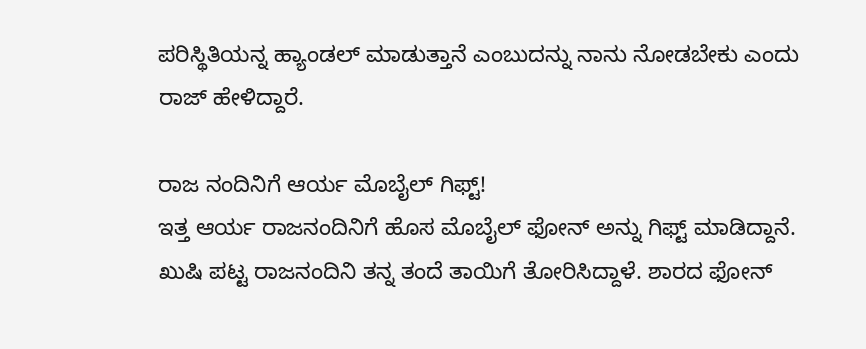ಪರಿಸ್ಥಿತಿಯನ್ನ ಹ್ಯಾಂಡಲ್ ಮಾಡುತ್ತಾನೆ ಎಂಬುದನ್ನು ನಾನು ನೋಡಬೇಕು ಎಂದು ರಾಜ್ ಹೇಳಿದ್ದಾರೆ.

ರಾಜ ನಂದಿನಿಗೆ ಆರ್ಯ ಮೊಬೈಲ್ ಗಿಫ್ಟ್!
ಇತ್ತ ಆರ್ಯ ರಾಜನಂದಿನಿಗೆ ಹೊಸ ಮೊಬೈಲ್ ಫೋನ್ ಅನ್ನು ಗಿಫ್ಟ್ ಮಾಡಿದ್ದಾನೆ. ಖುಷಿ ಪಟ್ಟ ರಾಜನಂದಿನಿ ತನ್ನ ತಂದೆ ತಾಯಿಗೆ ತೋರಿಸಿದ್ದಾಳೆ. ಶಾರದ ಫೋನ್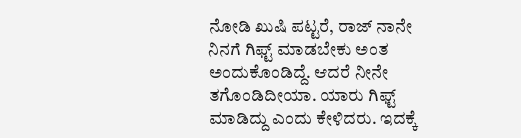ನೋಡಿ ಖುಷಿ ಪಟ್ಟರೆ, ರಾಜ್ ನಾನೇ ನಿನಗೆ ಗಿಫ್ಟ್ ಮಾಡಬೇಕು ಅಂತ ಅಂದುಕೊಂಡಿದ್ದೆ. ಆದರೆ ನೀನೇ ತಗೊಂಡಿದೀಯಾ. ಯಾರು ಗಿಫ್ಟ್ ಮಾಡಿದ್ದು ಎಂದು ಕೇಳಿದರು. ಇದಕ್ಕೆ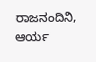ರಾಜನಂದಿನಿ, ಆರ್ಯ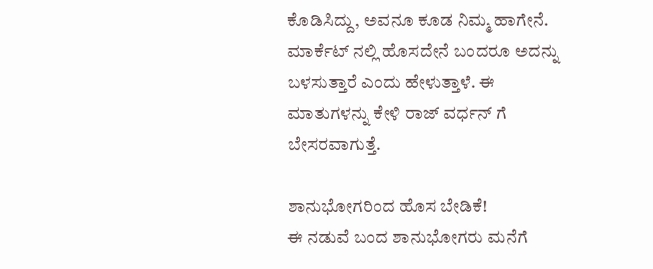ಕೊಡಿಸಿದ್ದು, ಅವನೂ ಕೂಡ ನಿಮ್ಮ ಹಾಗೇನೆ. ಮಾರ್ಕೆಟ್ ನಲ್ಲಿ ಹೊಸದೇನೆ ಬಂದರೂ ಅದನ್ನು ಬಳಸುತ್ತಾರೆ ಎಂದು ಹೇಳುತ್ತಾಳೆ. ಈ ಮಾತುಗಳನ್ನು ಕೇಳಿ ರಾಜ್ ವರ್ಧನ್ ಗೆ ಬೇಸರವಾಗುತ್ತೆ.

ಶಾನುಭೋಗರಿಂದ ಹೊಸ ಬೇಡಿಕೆ!
ಈ ನಡುವೆ ಬಂದ ಶಾನುಭೋಗರು ಮನೆಗೆ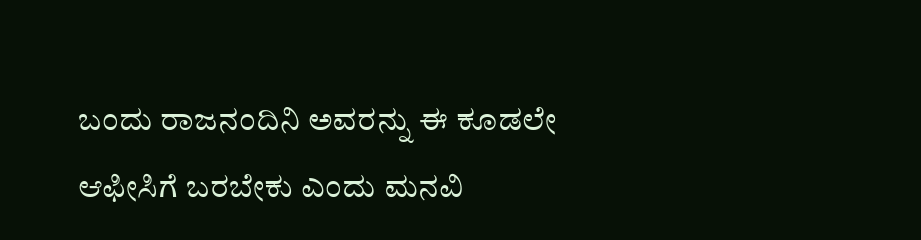ಬಂದು ರಾಜನಂದಿನಿ ಅವರನ್ನು ಈ ಕೂಡಲೇ ಆಫೀಸಿಗೆ ಬರಬೇಕು ಎಂದು ಮನವಿ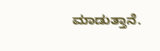ಮಾಡುತ್ತಾನೆ.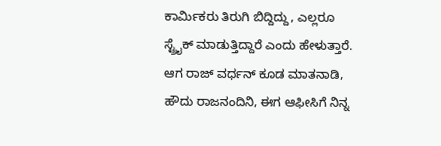ಕಾರ್ಮಿಕರು ತಿರುಗಿ ಬಿದ್ದಿದ್ದು, ಎಲ್ಲರೂ ಸ್ಟ್ರೈಕ್ ಮಾಡುತ್ತಿದ್ದಾರೆ ಎಂದು ಹೇಳುತ್ತಾರೆ. ಆಗ ರಾಜ್ ವರ್ಧನ್ ಕೂಡ ಮಾತನಾಡಿ, ಹೌದು ರಾಜನಂದಿನಿ, ಈಗ ಆಫೀಸಿಗೆ ನಿನ್ನ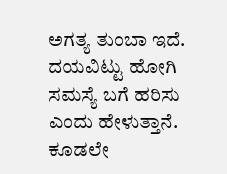ಅಗತ್ಯ ತುಂಬಾ ಇದೆ. ದಯವಿಟ್ಟು ಹೋಗಿ ಸಮಸ್ಯೆ ಬಗೆ ಹರಿಸು ಎಂದು ಹೇಳುತ್ತಾನೆ. ಕೂಡಲೇ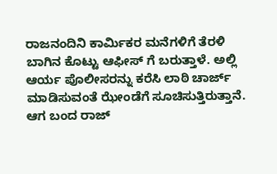ರಾಜನಂದಿನಿ ಕಾರ್ಮಿಕರ ಮನೆಗಳಿಗೆ ತೆರಳಿ ಬಾಗಿನ ಕೊಟ್ಟು ಆಫೀಸ್ ಗೆ ಬರುತ್ತಾಳೆ. ಅಲ್ಲಿ ಆರ್ಯ ಪೊಲೀಸರನ್ನು ಕರೆಸಿ ಲಾಠಿ ಚಾರ್ಜ್ ಮಾಡಿಸುವಂತೆ ಝೇಂಡೆಗೆ ಸೂಚಿಸುತ್ತಿರುತ್ತಾನೆ. ಆಗ ಬಂದ ರಾಜ್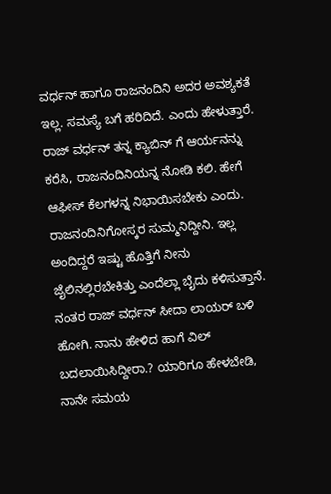ವರ್ಧನ್ ಹಾಗೂ ರಾಜನಂದಿನಿ ಅದರ ಅವಶ್ಯಕತೆ ಇಲ್ಲ. ಸಮಸ್ಯೆ ಬಗೆ ಹರಿದಿದೆ. ಎಂದು ಹೇಳುತ್ತಾರೆ. ರಾಜ್ ವರ್ಧನ್ ತನ್ನ ಕ್ಯಾಬಿನ್ ಗೆ ಆರ್ಯನನ್ನು ಕರೆಸಿ, ರಾಜನಂದಿನಿಯನ್ನ ನೋಡಿ ಕಲಿ. ಹೇಗೆ ಆಫೀಸ್ ಕೆಲಗಳನ್ನ ನಿಭಾಯಿಸಬೇಕು ಎಂದು. ರಾಜನಂದಿನಿಗೋಸ್ಕರ ಸುಮ್ಮನಿದ್ದೀನಿ. ಇಲ್ಲ ಅಂದಿದ್ದರೆ ಇಷ್ಟು ಹೊತ್ತಿಗೆ ನೀನು ಜೈಲಿನಲ್ಲಿರಬೇಕಿತ್ತು ಎಂದೆಲ್ಲಾ ಬೈದು ಕಳಿಸುತ್ತಾನೆ. ನಂತರ ರಾಜ್ ವರ್ಧನ್ ಸೀದಾ ಲಾಯರ್ ಬಳಿ ಹೋಗಿ. ನಾನು ಹೇಳಿದ ಹಾಗೆ ವಿಲ್ ಬದಲಾಯಿಸಿದ್ದೀರಾ.? ಯಾರಿಗೂ ಹೇಳಬೇಡಿ, ನಾನೇ ಸಮಯ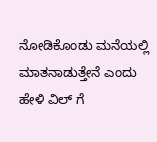ನೋಡಿಕೊಂಡು ಮನೆಯಲ್ಲಿ ಮಾತನಾಡುತ್ತೇನೆ ಎಂದು ಹೇಳಿ ವಿಲ್ ಗೆ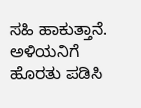ಸಹಿ ಹಾಕುತ್ತಾನೆ. ಅಳಿಯನಿಗೆ ಹೊರತು ಪಡಿಸಿ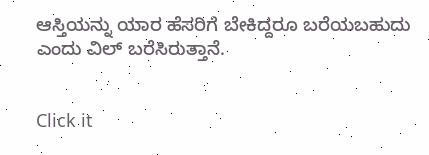ಆಸ್ತಿಯನ್ನು ಯಾರ ಹೆಸರಿಗೆ ಬೇಕಿದ್ದರೂ ಬರೆಯಬಹುದು ಎಂದು ವಿಲ್ ಬರೆಸಿರುತ್ತಾನೆ.


Click it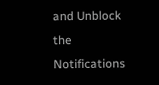and Unblock the Notifications